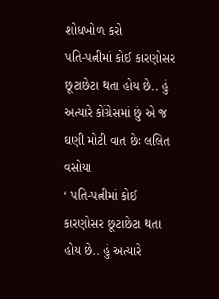શોધખોળ કરો
પતિ-પત્નીમાં કોઈ કારણોસર છૂટાછેટા થતા હોય છે.. હું અત્યારે કોંગ્રેસમાં છું એ જ ઘણી મોટી વાત છેઃ લલિત વસોયા
‘ પતિ-પત્નીમાં કોઈ કારણોસર છૂટાછેટા થતા હોય છે.. હું અત્યારે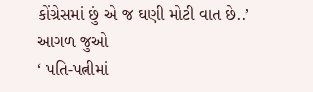કોંગ્રેસમાં છું એ જ ઘણી મોટી વાત છે..’
આગળ જુઓ
‘ પતિ-પત્નીમાં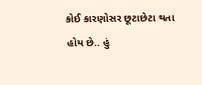કોઈ કારણોસર છૂટાછેટા થતા હોય છે.. હું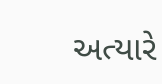અત્યારે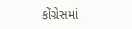કોંગ્રેસમાં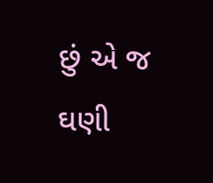છું એ જ ઘણી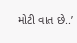મોટી વાત છે..’